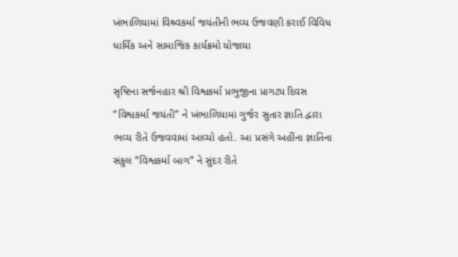ખંભાળિયામાં વિશ્ર્વકર્મા જયંતીની ભવ્ય ઉજવણી કરાઈ વિવિધ ધાર્મિક અને સામાજિક કાર્યક્રમો યોજાયા

સૃષ્ટિના સર્જનહાર શ્રી વિશ્વકર્મા પ્રભુજીના પ્રાગટ્ય દિવસ “વિશ્વકર્મા જયંતી” ને ખંભાળિયામાં ગુર્જર સુતાર જ્ઞાતિ દ્વારા ભવ્ય રીતે ઉજવવામાં આવ્યો હતો. આ પ્રસંગે અહીંના જ્ઞાતિના સંકુલ “વિશ્વકર્મા બાગ” ને સુંદર રીતે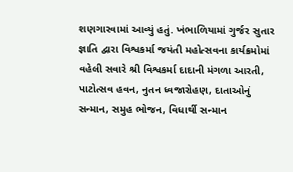શણગારવામાં આવ્યું હતું. ખંભાળિયામાં ગુર્જર સુતાર જ્ઞાતિ દ્વારા વિશ્વકર્મા જયંતી મહોત્સવના કાર્યક્રમોમાં વહેલી સવારે શ્રી વિશ્વકર્મા દાદાની મંગળા આરતી, પાટોત્સવ હવન, નુતન ધ્વજારોહણ, દાતાઓનું સન્માન, સમુહ ભોજન, વિધાર્થી સન્માન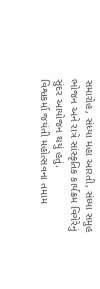સમારોહ, સંધ્યા મહા આરતી, સંધ્યા સમુહ ભોજન અને રાત્રે સાંસ્કૃતિક કાર્યક્રમ વિગેરેનું સુંદર આયોજન થયું હતું.
વિશ્વકર્મા જયંતી મહોત્સવના તમામ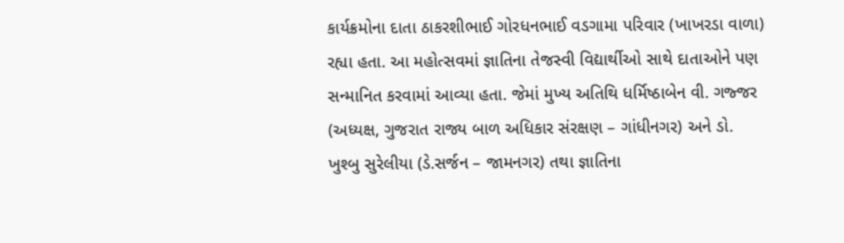કાર્યક્રમોના દાતા ઠાકરશીભાઈ ગોરધનભાઈ વડગામા પરિવાર (ખાખરડા વાળા) રહ્યા હતા. આ મહોત્સવમાં જ્ઞાતિના તેજસ્વી વિદ્યાર્થીઓ સાથે દાતાઓને પણ સન્માનિત કરવામાં આવ્યા હતા. જેમાં મુખ્ય અતિથિ ધર્મિષ્ઠાબેન વી. ગજ્જર (અધ્યક્ષ, ગુજરાત રાજ્ય બાળ અધિકાર સંરક્ષણ – ગાંધીનગર) અને ડો. ખુશ્બુ સુરેલીયા (ડે.સર્જન – જામનગર) તથા જ્ઞાતિના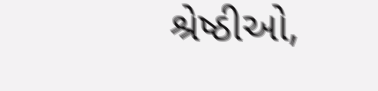શ્રેષ્ઠીઓ,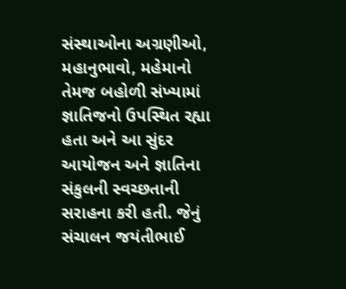સંસ્થાઓના અગ્રણીઓ, મહાનુભાવો, મહેમાનો તેમજ બહોળી સંખ્યામાં જ્ઞાતિજનો ઉપસ્થિત રહ્યા હતા અને આ સુંદર આયોજન અને જ્ઞાતિના સંકુલની સ્વચ્છતાની સરાહના કરી હતી. જેનું સંચાલન જયંતીભાઈ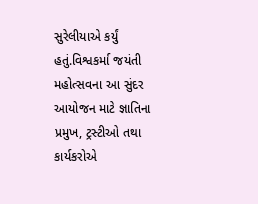સુરેલીયાએ કર્યું હતું.વિશ્વકર્મા જયંતી મહોત્સવના આ સુંદર આયોજન માટે જ્ઞાતિના પ્રમુખ, ટ્રસ્ટીઓ તથા કાર્યકરોએ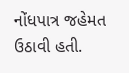નોંધપાત્ર જહેમત ઉઠાવી હતી.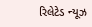રિલેટેડ ન્યૂઝ